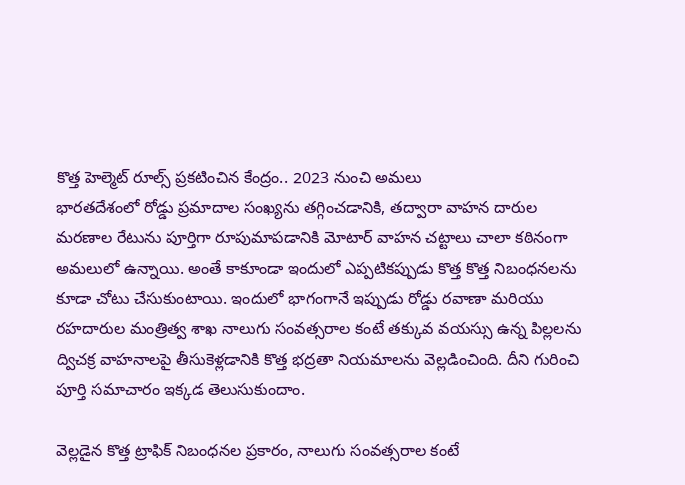కొత్త హెల్మెట్ రూల్స్ ప్రకటించిన కేంద్రం.. 2023 నుంచి అమలు
భారతదేశంలో రోడ్డు ప్రమాదాల సంఖ్యను తగ్గించడానికి, తద్వారా వాహన దారుల మరణాల రేటును పూర్తిగా రూపుమాపడానికి మోటార్ వాహన చట్టాలు చాలా కఠినంగా అమలులో ఉన్నాయి. అంతే కాకూండా ఇందులో ఎప్పటికప్పుడు కొత్త కొత్త నిబంధనలను కూడా చోటు చేసుకుంటాయి. ఇందులో భాగంగానే ఇప్పుడు రోడ్డు రవాణా మరియు రహదారుల మంత్రిత్వ శాఖ నాలుగు సంవత్సరాల కంటే తక్కువ వయస్సు ఉన్న పిల్లలను ద్విచక్ర వాహనాలపై తీసుకెళ్లడానికి కొత్త భద్రతా నియమాలను వెల్లడించింది. దీని గురించి పూర్తి సమాచారం ఇక్కడ తెలుసుకుందాం.

వెల్లడైన కొత్త ట్రాఫిక్ నిబంధనల ప్రకారం, నాలుగు సంవత్సరాల కంటే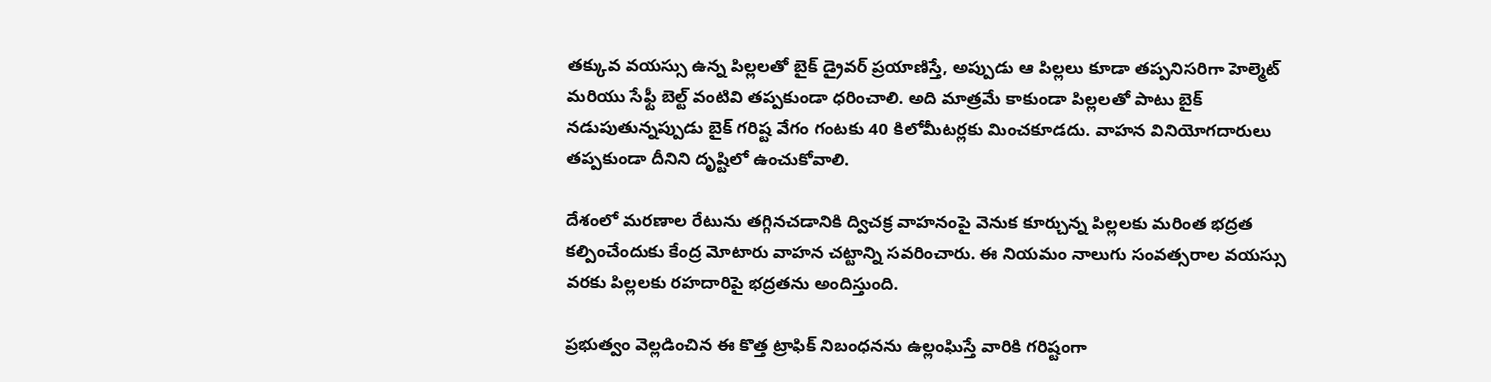తక్కువ వయస్సు ఉన్న పిల్లలతో బైక్ డ్రైవర్ ప్రయాణిస్తే, అప్పుడు ఆ పిల్లలు కూడా తప్పనిసరిగా హెల్మెట్ మరియు సేఫ్టీ బెల్ట్ వంటివి తప్పకుండా ధరించాలి. అది మాత్రమే కాకుండా పిల్లలతో పాటు బైక్ నడుపుతున్నప్పుడు బైక్ గరిష్ట వేగం గంటకు 40 కిలోమీటర్లకు మించకూడదు. వాహన వినియోగదారులు తప్పకుండా దీనిని దృష్టిలో ఉంచుకోవాలి.

దేశంలో మరణాల రేటును తగ్గినచడానికి ద్విచక్ర వాహనంపై వెనుక కూర్చున్న పిల్లలకు మరింత భద్రత కల్పించేందుకు కేంద్ర మోటారు వాహన చట్టాన్ని సవరించారు. ఈ నియమం నాలుగు సంవత్సరాల వయస్సు వరకు పిల్లలకు రహదారిపై భద్రతను అందిస్తుంది.

ప్రభుత్వం వెల్లడించిన ఈ కొత్త ట్రాఫిక్ నిబంధనను ఉల్లంఘిస్తే వారికి గరిష్టంగా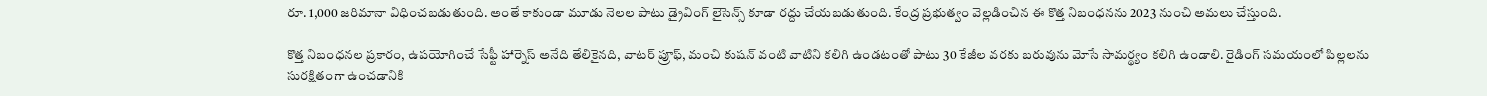రూ. 1,000 జరిమానా విధించబడుతుంది. అంతే కాకుండా మూడు నెలల పాటు డ్రైవింగ్ లైసెన్స్ కూడా రద్దు చేయబడుతుంది. కేంద్ర ప్రభుత్వం వెల్లడించిన ఈ కొత్త నిబంధనను 2023 నుంచి అమలు చేస్తుంది.

కొత్త నిబంధనల ప్రకారం, ఉపయోగించే సేఫ్టీ హార్నెస్ అనేది తేలికైనది, వాటర్ ప్రూఫ్, మంచి కుషన్ వంటి వాటిని కలిగి ఉండటంతో పాటు 30 కేజీల వరకు బరువును మోసే సామర్థ్యం కలిగి ఉండాలి. రైడింగ్ సమయంలో పిల్లలను సురక్షితంగా ఉంచడానికి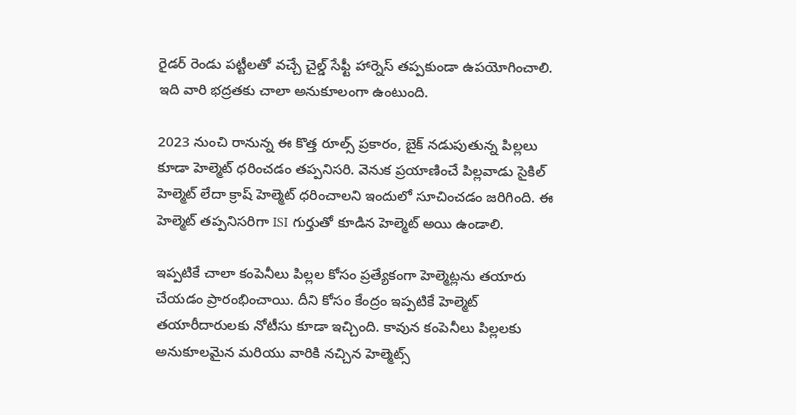రైడర్ రెండు పట్టీలతో వచ్చే చైల్డ్ సేఫ్టీ హార్నెస్ తప్పకుండా ఉపయోగించాలి. ఇది వారి భద్రతకు చాలా అనుకూలంగా ఉంటుంది.

2023 నుంచి రానున్న ఈ కొత్త రూల్స్ ప్రకారం, బైక్ నడుపుతున్న పిల్లలు కూడా హెల్మెట్ ధరించడం తప్పనిసరి. వెనుక ప్రయాణించే పిల్లవాడు సైకిల్ హెల్మెట్ లేదా క్రాష్ హెల్మెట్ ధరించాలని ఇందులో సూచించడం జరిగింది. ఈ హెల్మెట్ తప్పనిసరిగా ISI గుర్తుతో కూడిన హెల్మెట్ అయి ఉండాలి.

ఇప్పటికే చాలా కంపెనీలు పిల్లల కోసం ప్రత్యేకంగా హెల్మెట్లను తయారు చేయడం ప్రారంభించాయి. దీని కోసం కేంద్రం ఇప్పటికే హెల్మెట్ తయారీదారులకు నోటీసు కూడా ఇచ్చింది. కావున కంపెనీలు పిల్లలకు అనుకూలమైన మరియు వారికి నచ్చిన హెల్మెట్స్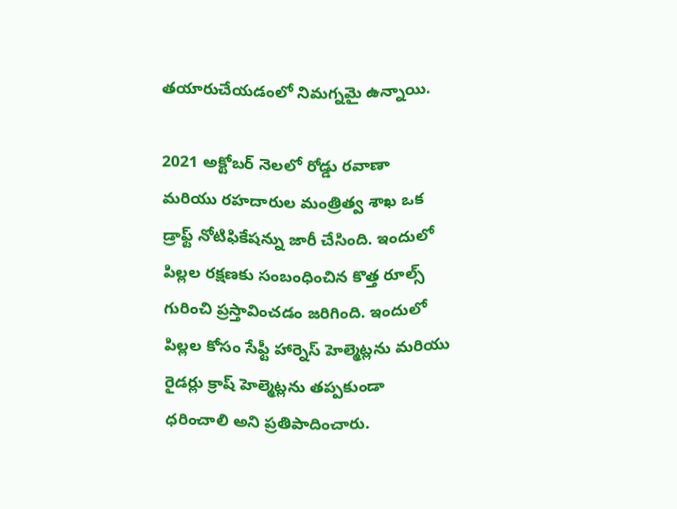తయారుచేయడంలో నిమగ్నమై ఉన్నాయి.

2021 అక్టోబర్ నెలలో రోడ్డు రవాణా మరియు రహదారుల మంత్రిత్వ శాఖ ఒక డ్రాఫ్ట్ నోటిఫికేషన్ను జారీ చేసింది. ఇందులో పిల్లల రక్షణకు సంబంధించిన కొత్త రూల్స్ గురించి ప్రస్తావించడం జరిగింది. ఇందులో పిల్లల కోసం సేఫ్టీ హార్నెస్ హెల్మెట్లను మరియు రైడర్లు క్రాష్ హెల్మెట్లను తప్పకుండా ధరించాలి అని ప్రతిపాదించారు.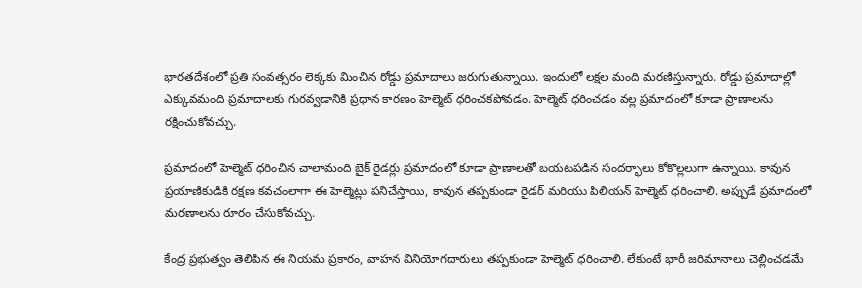భారతదేశంలో ప్రతి సంవత్సరం లెక్కకు మించిన రోడ్డు ప్రమాదాలు జరుగుతున్నాయి. ఇందులో లక్షల మంది మరణిస్తున్నారు. రోడ్డు ప్రమాదాల్లో ఎక్కువమంది ప్రమాదాలకు గురవ్వడానికి ప్రధాన కారణం హెల్మెట్ ధరించకపోవడం. హెల్మెట్ ధరించడం వల్ల ప్రమాదంలో కూడా ప్రాణాలను రక్షించుకోవచ్చు.

ప్రమాదంలో హెల్మెట్ ధరించిన చాలామంది బైక్ రైడర్లు ప్రమాదంలో కూడా ప్రాణాలతో బయటపడిన సందర్భాలు కోకొల్లలుగా ఉన్నాయి. కావున ప్రయాణికుడికి రక్షణ కవచంలాగా ఈ హెల్మెట్లు పనిచేస్తాయి, కావున తప్పకుండా రైడర్ మరియు పిలియన్ హెల్మెట్ ధరించాలి. అప్పుడే ప్రమాదంలో మరణాలను రూరం చేసుకోవచ్చు.

కేంద్ర ప్రభుత్వం తెలిపిన ఈ నియమ ప్రకారం, వాహన వినియోగదారులు తప్పకుండా హెల్మెట్ ధరించాలి. లేకుంటే భారీ జరిమానాలు చెల్లించడమే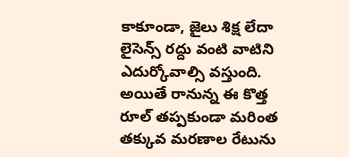కాకూండా, జైలు శిక్ష లేదా లైసెన్స్ రద్దు వంటి వాటిని ఎదుర్కోవాల్సి వస్తుంది. అయితే రానున్న ఈ కొత్త రూల్ తప్పకుండా మరింత తక్కువ మరణాల రేటును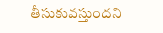తీసుకువస్తుందని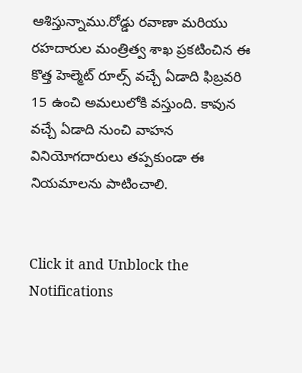ఆశిస్తున్నాము.రోడ్డు రవాణా మరియు రహదారుల మంత్రిత్వ శాఖ ప్రకటించిన ఈ కొత్త హెల్మెట్ రూల్స్ వచ్చే ఏడాది ఫిబ్రవరి 15 ఉంచి అమలులోకి వస్తుంది. కావున వచ్చే ఏడాది నుంచి వాహన వినియోగదారులు తప్పకుండా ఈ నియమాలను పాటించాలి.


Click it and Unblock the Notifications